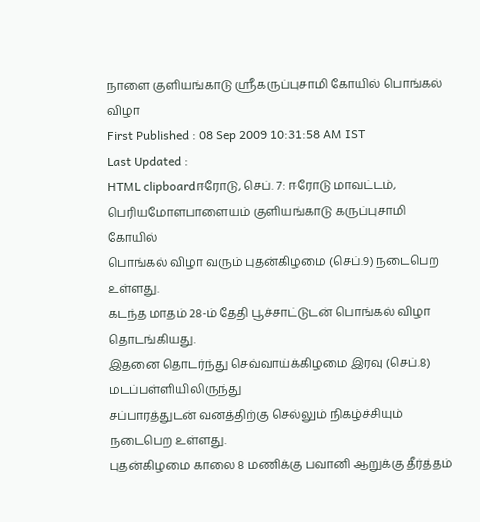நாளை குளியங்காடு ஸ்ரீகருப்புசாமி கோயில் பொங்கல் விழா
First Published : 08 Sep 2009 10:31:58 AM IST
Last Updated :
HTML clipboardஈரோடு, செப். 7: ஈரோடு மாவட்டம், பெரியமோளபாளையம் குளியங்காடு கருப்புசாமி கோயில்
பொங்கல் விழா வரும் புதன்கிழமை (செப்.9) நடைபெற உள்ளது.
கடந்த மாதம் 28-ம் தேதி பூச்சாட்டுடன் பொங்கல் விழா தொடங்கியது.
இதனை தொடர்ந்து செவ்வாய்க்கிழமை இரவு (செப்.8) மடப்பள்ளியிலிருந்து
சப்பாரத்துடன் வனத்திற்கு செல்லும் நிகழ்ச்சியும் நடைபெற உள்ளது.
புதன்கிழமை காலை 8 மணிக்கு பவானி ஆறுக்கு தீர்த்தம்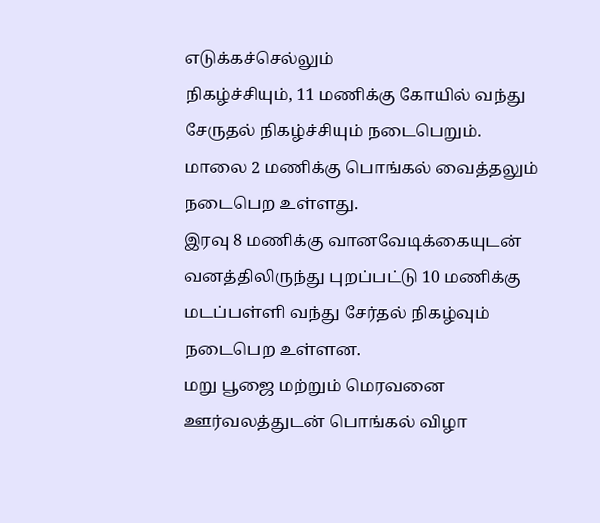எடுக்கச்செல்லும்
நிகழ்ச்சியும், 11 மணிக்கு கோயில் வந்து சேருதல் நிகழ்ச்சியும் நடைபெறும்.
மாலை 2 மணிக்கு பொங்கல் வைத்தலும் நடைபெற உள்ளது.
இரவு 8 மணிக்கு வானவேடிக்கையுடன் வனத்திலிருந்து புறப்பட்டு 10 மணிக்கு
மடப்பள்ளி வந்து சேர்தல் நிகழ்வும் நடைபெற உள்ளன.
மறு பூஜை மற்றும் மெரவனை ஊர்வலத்துடன் பொங்கல் விழா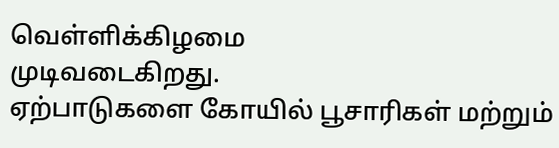வெள்ளிக்கிழமை
முடிவடைகிறது.
ஏற்பாடுகளை கோயில் பூசாரிகள் மற்றும்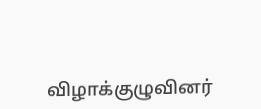விழாக்குழுவினர்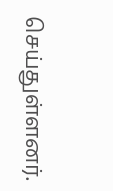செய்துள்ளனர்.